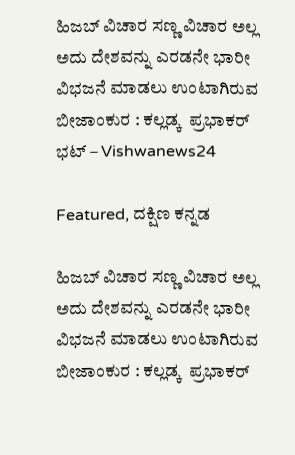ಹಿಜಬ್ ವಿಚಾರ ಸಣ್ಣ ವಿಚಾರ ಅಲ್ಲ ಅದು ದೇಶವನ್ನು ಎರಡನೇ ಭಾರೀ ವಿಭಜನೆ ಮಾಡಲು ಉಂಟಾಗಿರುವ ಬೀಜಾಂಕುರ : ಕಲ್ಲಡ್ಕ  ಪ್ರಭಾಕರ್ ಭಟ್ – Vishwanews24

Featured, ದಕ್ಷಿಣ ಕನ್ನಡ

ಹಿಜಬ್ ವಿಚಾರ ಸಣ್ಣ ವಿಚಾರ ಅಲ್ಲ ಅದು ದೇಶವನ್ನು ಎರಡನೇ ಭಾರೀ ವಿಭಜನೆ ಮಾಡಲು ಉಂಟಾಗಿರುವ ಬೀಜಾಂಕುರ : ಕಲ್ಲಡ್ಕ  ಪ್ರಭಾಕರ್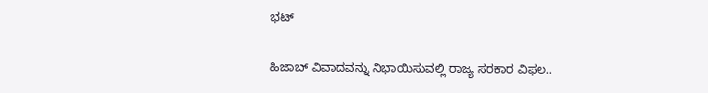ಭಟ್

ಹಿಜಾಬ್ ವಿವಾದವನ್ನು ನಿಭಾಯಿಸುವಲ್ಲಿ ರಾಜ್ಯ ಸರಕಾರ ವಿಫಲ..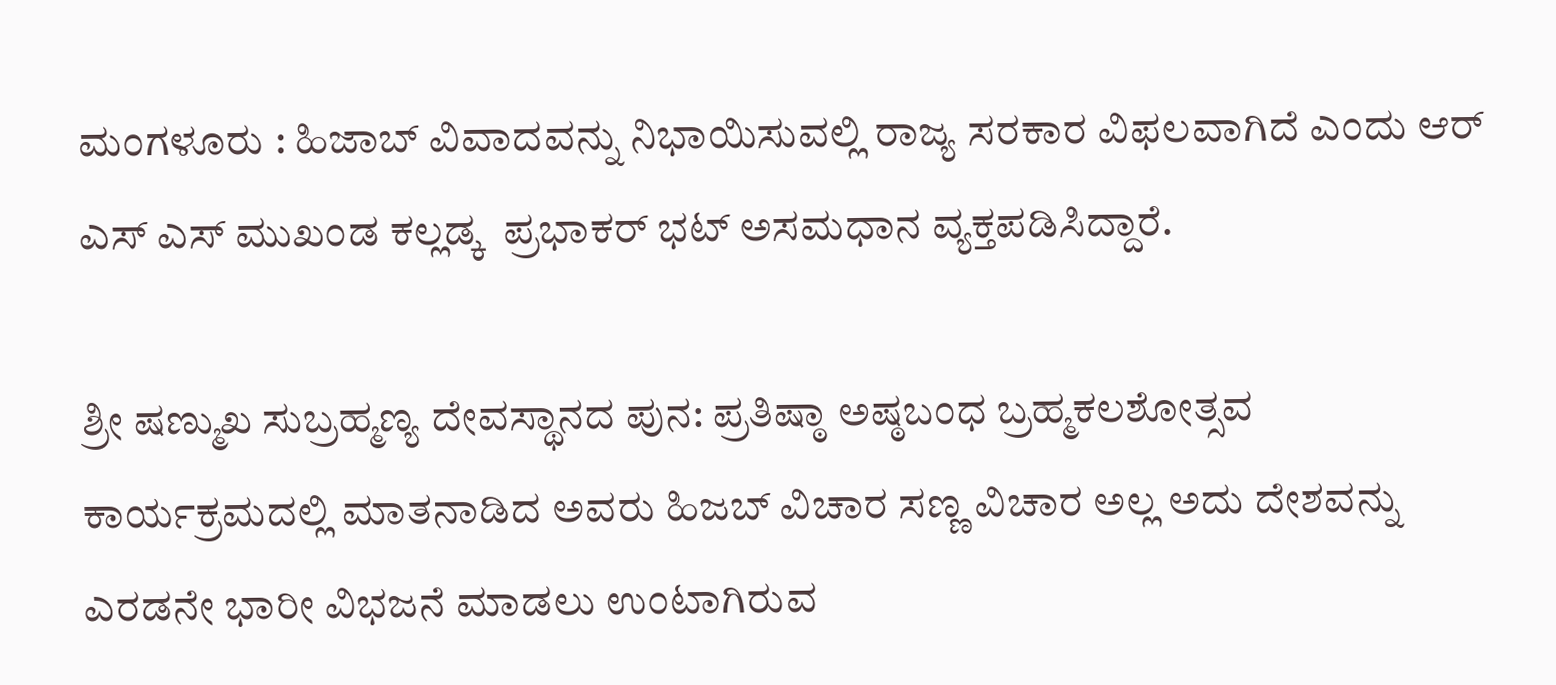ಮಂಗಳೂರು : ಹಿಜಾಬ್ ವಿವಾದವನ್ನು ನಿಭಾಯಿಸುವಲ್ಲಿ ರಾಜ್ಯ ಸರಕಾರ ವಿಫಲವಾಗಿದೆ ಎಂದು ಆರ್ ಎಸ್ ಎಸ್ ಮುಖಂಡ ಕಲ್ಲಡ್ಕ  ಪ್ರಭಾಕರ್ ಭಟ್ ಅಸಮಧಾನ ವ್ಯಕ್ತಪಡಿಸಿದ್ದಾರೆ.

ಶ್ರೀ ಷಣ್ಮುಖ ಸುಬ್ರಹ್ಮಣ್ಯ ದೇವಸ್ಥಾನದ ಪುನ: ಪ್ರತಿಷ್ಠಾ ಅಷ್ಠಬಂಧ ಬ್ರಹ್ಮಕಲಶೋತ್ಸವ ಕಾರ್ಯಕ್ರಮದಲ್ಲಿ ಮಾತನಾಡಿದ ಅವರು ಹಿಜಬ್ ವಿಚಾರ ಸಣ್ಣ ವಿಚಾರ ಅಲ್ಲ ಅದು ದೇಶವನ್ನು ಎರಡನೇ ಭಾರೀ ವಿಭಜನೆ ಮಾಡಲು ಉಂಟಾಗಿರುವ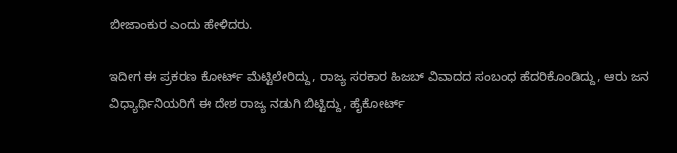ಬೀಜಾಂಕುರ ಎಂದು ಹೇಳಿದರು.

ಇದೀಗ ಈ ಪ್ರಕರಣ ಕೋರ್ಟ್ ಮೆಟ್ಟಿಲೇರಿದ್ದು, ರಾಜ್ಯ ಸರಕಾರ ಹಿಜಬ್ ವಿವಾದದ ಸಂಬಂಧ ಹೆದರಿಕೊಂಡಿದ್ದು, ಆರು ಜನ ವಿಧ್ಯಾರ್ಥಿನಿಯರಿಗೆ ಈ ದೇಶ ರಾಜ್ಯ ನಡುಗಿ ಬಿಟ್ಟಿದ್ದು, ಹೈಕೋರ್ಟ್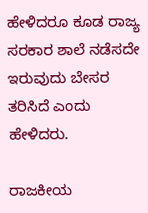ಹೇಳಿದರೂ ಕೂಡ ರಾಜ್ಯ ಸರಕಾರ ಶಾಲೆ ನಡೆಸದೇ ಇರುವುದು ಬೇಸರ ತರಿಸಿದೆ ಎಂದು ಹೇಳಿದರು.

ರಾಜಕೀಯ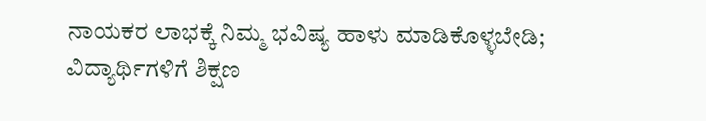ನಾಯಕರ ಲಾಭಕ್ಕೆ ನಿಮ್ಮ ಭವಿಷ್ಯ ಹಾಳು ಮಾಡಿಕೊಳ್ಳಬೇಡಿ; ವಿದ್ಯಾರ್ಥಿಗಳಿಗೆ ಶಿಕ್ಷಣ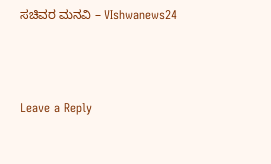ಸಚಿವರ ಮನವಿ – VIshwanews24



Leave a Reply